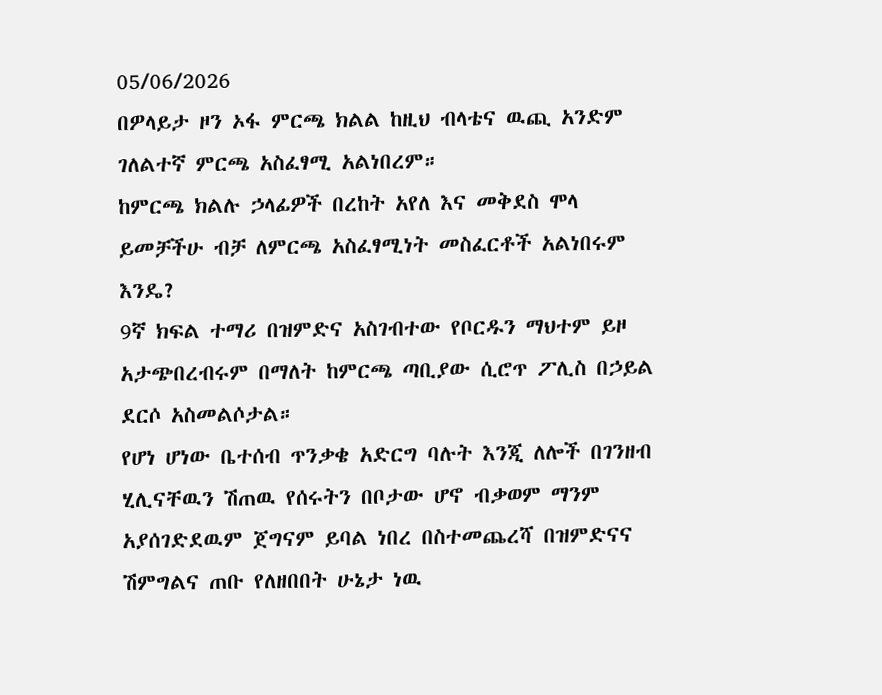05/06/2026
በዎላይታ ዞን ኦፋ ምርጫ ክልል ከዚህ ብላቴና ዉጪ አንድም ገለልተኛ ምርጫ አስፈፃሚ አልነበረም።
ከምርጫ ክልሉ ኃላፊዎች በረከት አየለ እና መቅደስ ሞላ ይመቻችሁ ብቻ ለምርጫ አስፈፃሚነት መስፈርቶች አልነበሩም እንዴ?
9ኛ ክፍል ተማሪ በዝምድና አስገብተው የቦርዱን ማህተም ይዞ አታጭበረብሩም በማለት ከምርጫ ጣቢያው ሲሮጥ ፖሊስ በኃይል ደርሶ አስመልሶታል።
የሆነ ሆነው ቤተሰብ ጥንቃቄ አድርግ ባሉት እንጂ ለሎች በገንዘብ ሂሊናቸዉን ሽጠዉ የሰሩትን በቦታው ሆኖ ብቃወም ማንም አያሰገድደዉም ጀግናም ይባል ነበረ በስተመጨረሻ በዝምድናና ሽምግልና ጠቡ የለዘበበት ሁኔታ ነዉ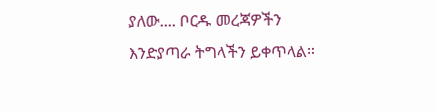ያለው.... ቦርዱ መረጃዎችን እንድያጣራ ትግላችን ይቀጥላል።